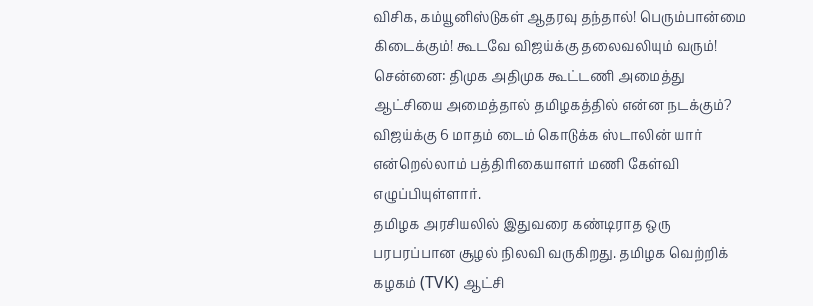விசிக, கம்யூனிஸ்டுகள் ஆதரவு தந்தால்! பெரும்பான்மை கிடைக்கும்! கூடவே விஜய்க்கு தலைவலியும் வரும்!
சென்னை: திமுக அதிமுக கூட்டணி அமைத்து ஆட்சியை அமைத்தால் தமிழகத்தில் என்ன நடக்கும்? விஜய்க்கு 6 மாதம் டைம் கொடுக்க ஸ்டாலின் யார் என்றெல்லாம் பத்திரிகையாளர் மணி கேள்வி எழுப்பியுள்ளார்.
தமிழக அரசியலில் இதுவரை கண்டிராத ஒரு பரபரப்பான சூழல் நிலவி வருகிறது. தமிழக வெற்றிக் கழகம் (TVK) ஆட்சி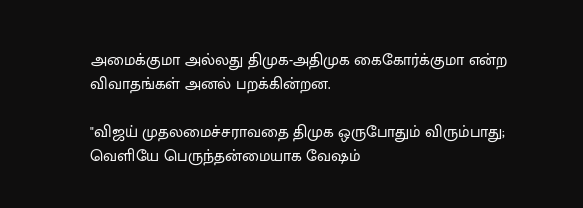அமைக்குமா அல்லது திமுக-அதிமுக கைகோர்க்குமா என்ற விவாதங்கள் அனல் பறக்கின்றன.

"விஜய் முதலமைச்சராவதை திமுக ஒருபோதும் விரும்பாது; வெளியே பெருந்தன்மையாக வேஷம்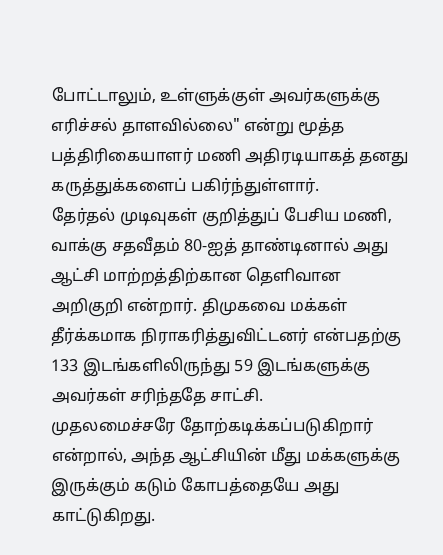போட்டாலும், உள்ளுக்குள் அவர்களுக்கு எரிச்சல் தாளவில்லை" என்று மூத்த பத்திரிகையாளர் மணி அதிரடியாகத் தனது கருத்துக்களைப் பகிர்ந்துள்ளார்.
தேர்தல் முடிவுகள் குறித்துப் பேசிய மணி, வாக்கு சதவீதம் 80-ஐத் தாண்டினால் அது ஆட்சி மாற்றத்திற்கான தெளிவான அறிகுறி என்றார். திமுகவை மக்கள் தீர்க்கமாக நிராகரித்துவிட்டனர் என்பதற்கு 133 இடங்களிலிருந்து 59 இடங்களுக்கு அவர்கள் சரிந்ததே சாட்சி.
முதலமைச்சரே தோற்கடிக்கப்படுகிறார் என்றால், அந்த ஆட்சியின் மீது மக்களுக்கு இருக்கும் கடும் கோபத்தையே அது காட்டுகிறது.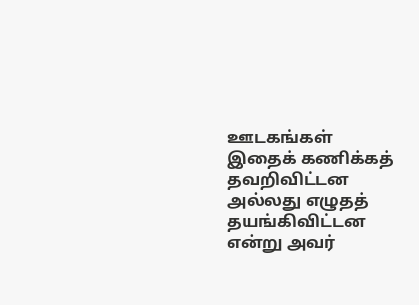ஊடகங்கள் இதைக் கணிக்கத் தவறிவிட்டன அல்லது எழுதத் தயங்கிவிட்டன என்று அவர்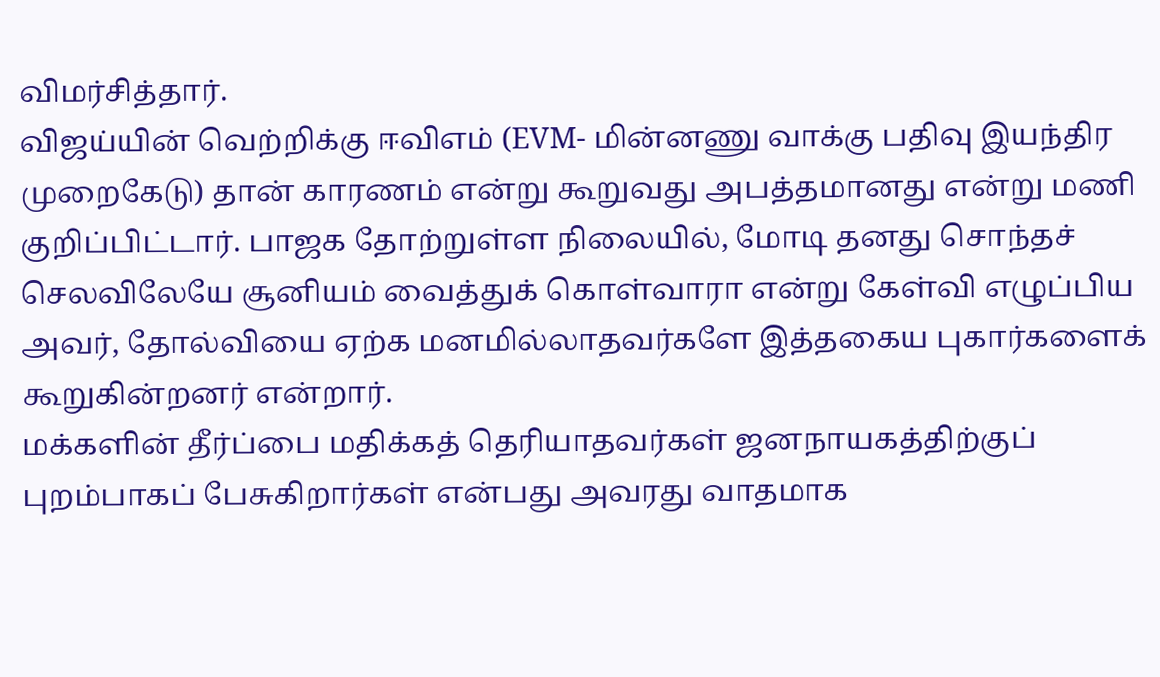விமர்சித்தார்.
விஜய்யின் வெற்றிக்கு ஈவிஎம் (EVM- மின்னணு வாக்கு பதிவு இயந்திர முறைகேடு) தான் காரணம் என்று கூறுவது அபத்தமானது என்று மணி குறிப்பிட்டார். பாஜக தோற்றுள்ள நிலையில், மோடி தனது சொந்தச் செலவிலேயே சூனியம் வைத்துக் கொள்வாரா என்று கேள்வி எழுப்பிய அவர், தோல்வியை ஏற்க மனமில்லாதவர்களே இத்தகைய புகார்களைக் கூறுகின்றனர் என்றார்.
மக்களின் தீர்ப்பை மதிக்கத் தெரியாதவர்கள் ஜனநாயகத்திற்குப் புறம்பாகப் பேசுகிறார்கள் என்பது அவரது வாதமாக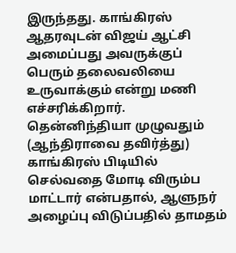இருந்தது. காங்கிரஸ் ஆதரவுடன் விஜய் ஆட்சி அமைப்பது அவருக்குப் பெரும் தலைவலியை உருவாக்கும் என்று மணி எச்சரிக்கிறார்.
தென்னிந்தியா முழுவதும் (ஆந்திராவை தவிர்த்து) காங்கிரஸ் பிடியில் செல்வதை மோடி விரும்ப மாட்டார் என்பதால், ஆளுநர் அழைப்பு விடுப்பதில் தாமதம்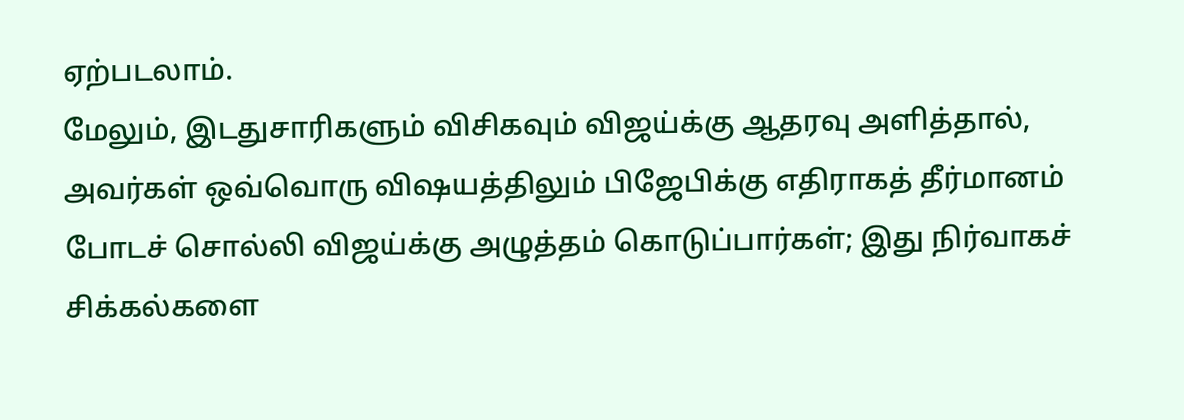ஏற்படலாம்.
மேலும், இடதுசாரிகளும் விசிகவும் விஜய்க்கு ஆதரவு அளித்தால், அவர்கள் ஒவ்வொரு விஷயத்திலும் பிஜேபிக்கு எதிராகத் தீர்மானம் போடச் சொல்லி விஜய்க்கு அழுத்தம் கொடுப்பார்கள்; இது நிர்வாகச் சிக்கல்களை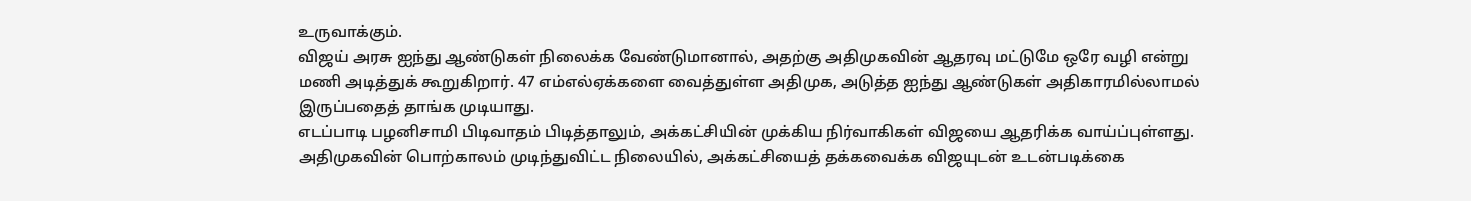உருவாக்கும்.
விஜய் அரசு ஐந்து ஆண்டுகள் நிலைக்க வேண்டுமானால், அதற்கு அதிமுகவின் ஆதரவு மட்டுமே ஒரே வழி என்று மணி அடித்துக் கூறுகிறார். 47 எம்எல்ஏக்களை வைத்துள்ள அதிமுக, அடுத்த ஐந்து ஆண்டுகள் அதிகாரமில்லாமல் இருப்பதைத் தாங்க முடியாது.
எடப்பாடி பழனிசாமி பிடிவாதம் பிடித்தாலும், அக்கட்சியின் முக்கிய நிர்வாகிகள் விஜயை ஆதரிக்க வாய்ப்புள்ளது. அதிமுகவின் பொற்காலம் முடிந்துவிட்ட நிலையில், அக்கட்சியைத் தக்கவைக்க விஜயுடன் உடன்படிக்கை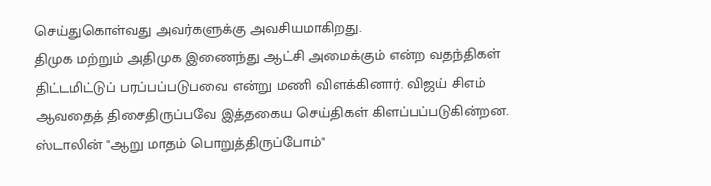செய்துகொள்வது அவர்களுக்கு அவசியமாகிறது.
திமுக மற்றும் அதிமுக இணைந்து ஆட்சி அமைக்கும் என்ற வதந்திகள் திட்டமிட்டுப் பரப்பப்படுபவை என்று மணி விளக்கினார். விஜய் சிஎம் ஆவதைத் திசைதிருப்பவே இத்தகைய செய்திகள் கிளப்பப்படுகின்றன. ஸ்டாலின் "ஆறு மாதம் பொறுத்திருப்போம்"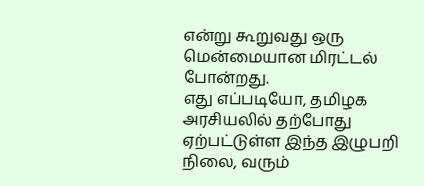என்று கூறுவது ஒரு மென்மையான மிரட்டல் போன்றது.
எது எப்படியோ, தமிழக அரசியலில் தற்போது ஏற்பட்டுள்ள இந்த இழுபறி நிலை, வரும்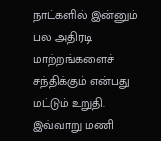நாட்களில் இன்னும் பல அதிரடி மாற்றங்களைச் சந்திக்கும் என்பது மட்டும் உறுதி. இவ்வாறு மணி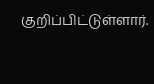குறிப்பிட்டுள்ளார்.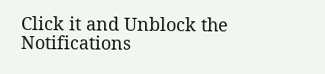Click it and Unblock the Notifications